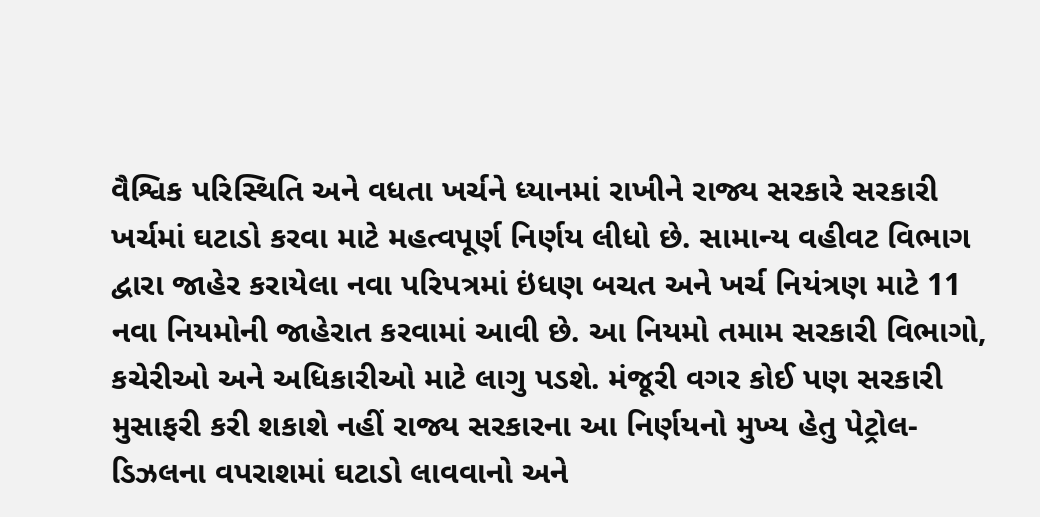વૈશ્વિક પરિસ્થિતિ અને વધતા ખર્ચને ધ્યાનમાં રાખીને રાજ્ય સરકારે સરકારી ખર્ચમાં ઘટાડો કરવા માટે મહત્વપૂર્ણ નિર્ણય લીધો છે. સામાન્ય વહીવટ વિભાગ દ્વારા જાહેર કરાયેલા નવા પરિપત્રમાં ઇંધણ બચત અને ખર્ચ નિયંત્રણ માટે 11 નવા નિયમોની જાહેરાત કરવામાં આવી છે. આ નિયમો તમામ સરકારી વિભાગો, કચેરીઓ અને અધિકારીઓ માટે લાગુ પડશે. મંજૂરી વગર કોઈ પણ સરકારી મુસાફરી કરી શકાશે નહીં રાજ્ય સરકારના આ નિર્ણયનો મુખ્ય હેતુ પેટ્રોલ-ડિઝલના વપરાશમાં ઘટાડો લાવવાનો અને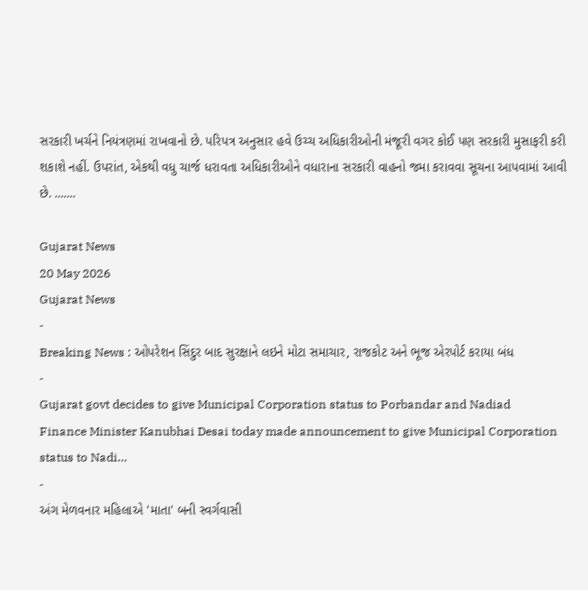સરકારી ખર્ચને નિયંત્રણમાં રાખવાનો છે. પરિપત્ર અનુસાર હવે ઉચ્ચ અધિકારીઓની મંજૂરી વગર કોઈ પણ સરકારી મુસાફરી કરી શકાશે નહીં. ઉપરાંત, એકથી વધુ ચાર્જ ધરાવતા અધિકારીઓને વધારાના સરકારી વાહનો જમા કરાવવા સૂચના આપવામાં આવી છે. .......

Gujarat News
20 May 2026
Gujarat News
-
Breaking News : ઓપરેશન સિંદુર બાદ સુરક્ષાને લઇને મોટા સમાચાર, રાજકોટ અને ભૂજ એરપોર્ટ કરાયા બંધ
-
Gujarat govt decides to give Municipal Corporation status to Porbandar and Nadiad
Finance Minister Kanubhai Desai today made announcement to give Municipal Corporation status to Nadi…
-
અંગ મેળવનાર મહિલાએ 'માતા' બની સ્વર્ગવાસી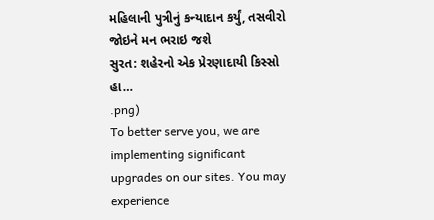મહિલાની પુત્રીનું કન્યાદાન કર્યું, તસવીરો જોઇને મન ભરાઇ જશે
સુરત: શહેરનો એક પ્રેરણાદાયી કિસ્સો હા…
.png)
To better serve you, we are implementing significant upgrades on our sites. You may experience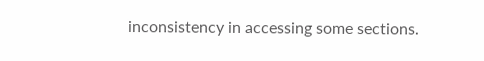inconsistency in accessing some sections.